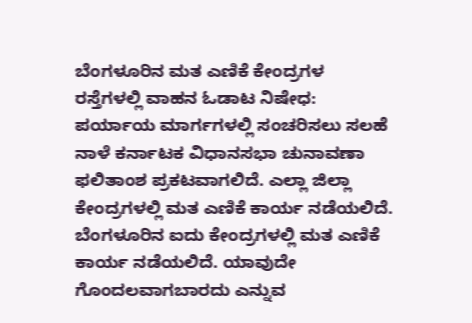ಬೆಂಗಳೂರಿನ ಮತ ಎಣಿಕೆ ಕೇಂದ್ರಗಳ ರಸ್ತೆಗಳಲ್ಲಿ ವಾಹನ ಓಡಾಟ ನಿಷೇಧ: ಪರ್ಯಾಯ ಮಾರ್ಗಗಳಲ್ಲಿ ಸಂಚರಿಸಲು ಸಲಹೆ
ನಾಳೆ ಕರ್ನಾಟಕ ವಿಧಾನಸಭಾ ಚುನಾವಣಾ ಫಲಿತಾಂಶ ಪ್ರಕಟವಾಗಲಿದೆ. ಎಲ್ಲಾ ಜಿಲ್ಲಾ ಕೇಂದ್ರಗಳಲ್ಲಿ ಮತ ಎಣಿಕೆ ಕಾರ್ಯ ನಡೆಯಲಿದೆ. ಬೆಂಗಳೂರಿನ ಐದು ಕೇಂದ್ರಗಳಲ್ಲಿ ಮತ ಎಣಿಕೆ ಕಾರ್ಯ ನಡೆಯಲಿದೆ. ಯಾವುದೇ ಗೊಂದಲವಾಗಬಾರದು ಎನ್ನುವ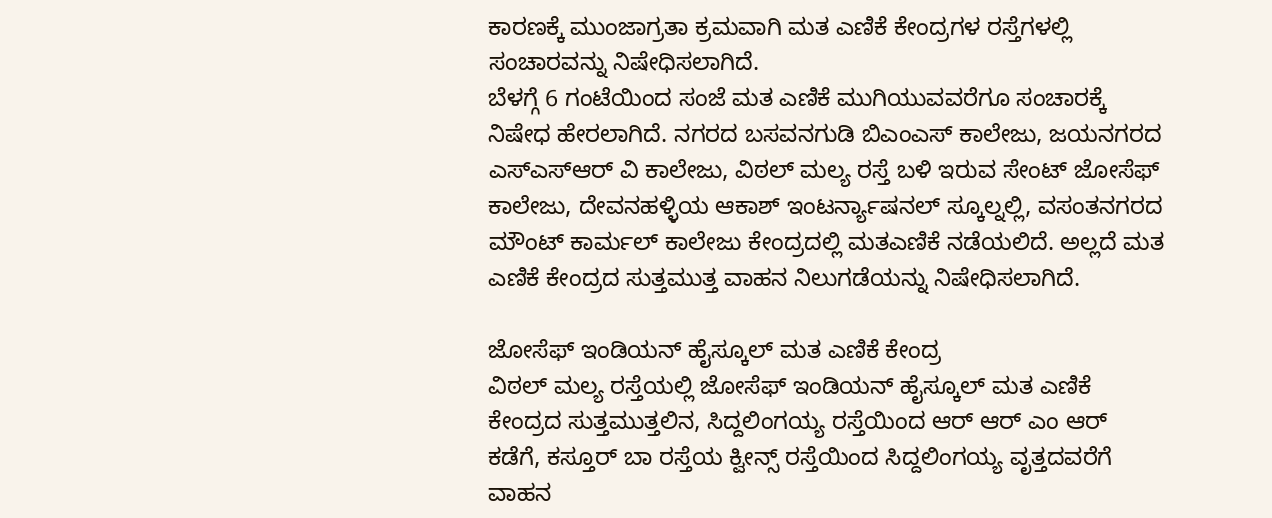ಕಾರಣಕ್ಕೆ ಮುಂಜಾಗ್ರತಾ ಕ್ರಮವಾಗಿ ಮತ ಎಣಿಕೆ ಕೇಂದ್ರಗಳ ರಸ್ತೆಗಳಲ್ಲಿ ಸಂಚಾರವನ್ನು ನಿಷೇಧಿಸಲಾಗಿದೆ.
ಬೆಳಗ್ಗೆ 6 ಗಂಟೆಯಿಂದ ಸಂಜೆ ಮತ ಎಣಿಕೆ ಮುಗಿಯುವವರೆಗೂ ಸಂಚಾರಕ್ಕೆ ನಿಷೇಧ ಹೇರಲಾಗಿದೆ. ನಗರದ ಬಸವನಗುಡಿ ಬಿಎಂಎಸ್ ಕಾಲೇಜು, ಜಯನಗರದ ಎಸ್ಎಸ್ಆರ್ ವಿ ಕಾಲೇಜು, ವಿಠಲ್ ಮಲ್ಯ ರಸ್ತೆ ಬಳಿ ಇರುವ ಸೇಂಟ್ ಜೋಸೆಫ್ ಕಾಲೇಜು, ದೇವನಹಳ್ಳಿಯ ಆಕಾಶ್ ಇಂಟರ್ನ್ಯಾಷನಲ್ ಸ್ಕೂಲ್ನಲ್ಲಿ, ವಸಂತನಗರದ ಮೌಂಟ್ ಕಾರ್ಮಲ್ ಕಾಲೇಜು ಕೇಂದ್ರದಲ್ಲಿ ಮತಎಣಿಕೆ ನಡೆಯಲಿದೆ. ಅಲ್ಲದೆ ಮತ ಎಣಿಕೆ ಕೇಂದ್ರದ ಸುತ್ತಮುತ್ತ ವಾಹನ ನಿಲುಗಡೆಯನ್ನು ನಿಷೇಧಿಸಲಾಗಿದೆ.

ಜೋಸೆಫ್ ಇಂಡಿಯನ್ ಹೈಸ್ಕೂಲ್ ಮತ ಎಣಿಕೆ ಕೇಂದ್ರ
ವಿಠಲ್ ಮಲ್ಯ ರಸ್ತೆಯಲ್ಲಿ ಜೋಸೆಫ್ ಇಂಡಿಯನ್ ಹೈಸ್ಕೂಲ್ ಮತ ಎಣಿಕೆ ಕೇಂದ್ರದ ಸುತ್ತಮುತ್ತಲಿನ, ಸಿದ್ದಲಿಂಗಯ್ಯ ರಸ್ತೆಯಿಂದ ಆರ್ ಆರ್ ಎಂ ಆರ್ ಕಡೆಗೆ, ಕಸ್ತೂರ್ ಬಾ ರಸ್ತೆಯ ಕ್ವೀನ್ಸ್ ರಸ್ತೆಯಿಂದ ಸಿದ್ದಲಿಂಗಯ್ಯ ವೃತ್ತದವರೆಗೆ ವಾಹನ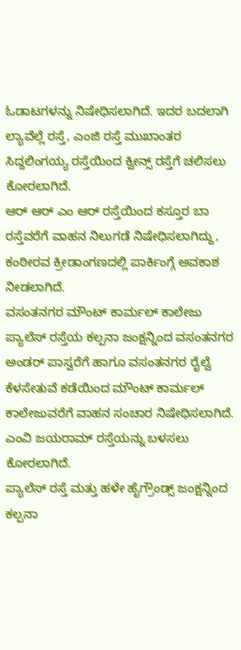ಓಡಾಟಗಳನ್ನು ನಿಷೇಧಿಸಲಾಗಿದೆ. ಇದರ ಬದಲಾಗಿ ಲ್ಯಾವೆಲ್ಲೆ ರಸ್ತೆ, ಎಂಜಿ ರಸ್ತೆ ಮುಖಾಂತರ ಸಿದ್ದಲಿಂಗಯ್ಯ ರಸ್ತೆಯಿಂದ ಕ್ವೀನ್ಸ್ ರಸ್ತೆಗೆ ಚಲಿಸಲು ಕೋರಲಾಗಿದೆ.
ಆರ್ ಆರ್ ಎಂ ಆರ್ ರಸ್ತೆಯಿಂದ ಕಸ್ತೂರ ಬಾ ರಸ್ತೆವರೆಗೆ ವಾಹನ ನಿಲುಗಡೆ ನಿಷೇಧಿಸಲಾಗಿದ್ದು, ಕಂಠೀರವ ಕ್ರೀಡಾಂಗಣದಲ್ಲಿ ಪಾರ್ಕಿಂಗ್ಗೆ ಅವಕಾಶ ನೀಡಲಾಗಿದೆ.
ವಸಂತನಗರ ಮೌಂಟ್ ಕಾರ್ಮಲ್ ಕಾಲೇಜು
ಪ್ಯಾಲೆಸ್ ರಸ್ತೆಯ ಕಲ್ಪನಾ ಜಂಕ್ಷನ್ನಿಂದ ವಸಂತನಗರ ಅಂಡರ್ ಪಾಸ್ವರೆಗೆ ಹಾಗೂ ವಸಂತನಗರ ರೈಲ್ವೆ ಕೆಳಸೇತುವೆ ಕಡೆಯಿಂದ ಮೌಂಟ್ ಕಾರ್ಮಲ್ ಕಾಲೇಜುವರೆಗೆ ವಾಹನ ಸಂಚಾರ ನಿಷೇಧಿಸಲಾಗಿದೆ. ಎಂವಿ ಜಯರಾಮ್ ರಸ್ತೆಯನ್ನು ಬಳಸಲು ಕೋರಲಾಗಿದೆ.
ಪ್ಯಾಲೆಸ್ ರಸ್ತೆ ಮತ್ತು ಹಳೇ ಹೈಗ್ರೌಂಡ್ಸ್ ಜಂಕ್ಷನ್ನಿಂದ ಕಲ್ಪನಾ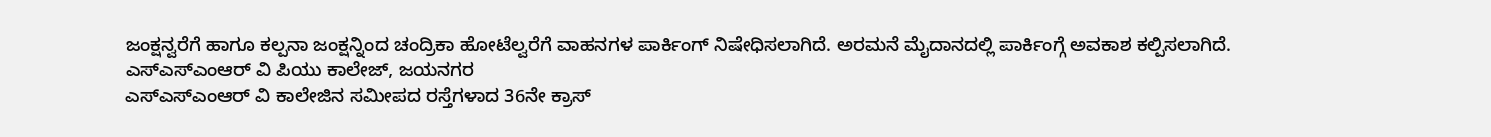ಜಂಕ್ಷನ್ವರೆಗೆ ಹಾಗೂ ಕಲ್ಪನಾ ಜಂಕ್ಷನ್ನಿಂದ ಚಂದ್ರಿಕಾ ಹೋಟೆಲ್ವರೆಗೆ ವಾಹನಗಳ ಪಾರ್ಕಿಂಗ್ ನಿಷೇಧಿಸಲಾಗಿದೆ. ಅರಮನೆ ಮೈದಾನದಲ್ಲಿ ಪಾರ್ಕಿಂಗ್ಗೆ ಅವಕಾಶ ಕಲ್ಪಿಸಲಾಗಿದೆ.
ಎಸ್ಎಸ್ಎಂಆರ್ ವಿ ಪಿಯು ಕಾಲೇಜ್, ಜಯನಗರ
ಎಸ್ಎಸ್ಎಂಆರ್ ವಿ ಕಾಲೇಜಿನ ಸಮೀಪದ ರಸ್ತೆಗಳಾದ 36ನೇ ಕ್ರಾಸ್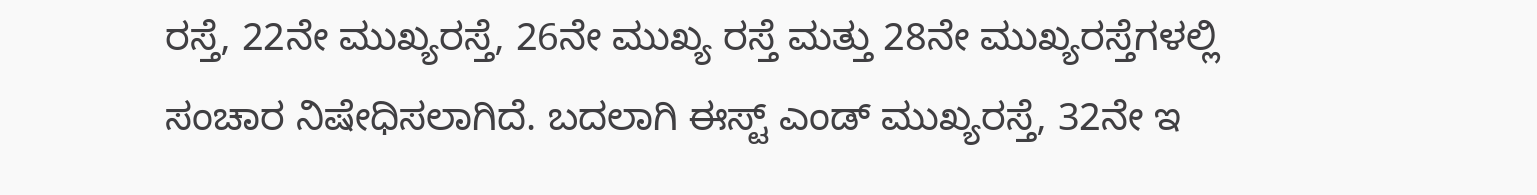ರಸ್ತೆ, 22ನೇ ಮುಖ್ಯರಸ್ತೆ, 26ನೇ ಮುಖ್ಯ ರಸ್ತೆ ಮತ್ತು 28ನೇ ಮುಖ್ಯರಸ್ತೆಗಳಲ್ಲಿ ಸಂಚಾರ ನಿಷೇಧಿಸಲಾಗಿದೆ. ಬದಲಾಗಿ ಈಸ್ಟ್ ಎಂಡ್ ಮುಖ್ಯರಸ್ತೆ, 32ನೇ ಇ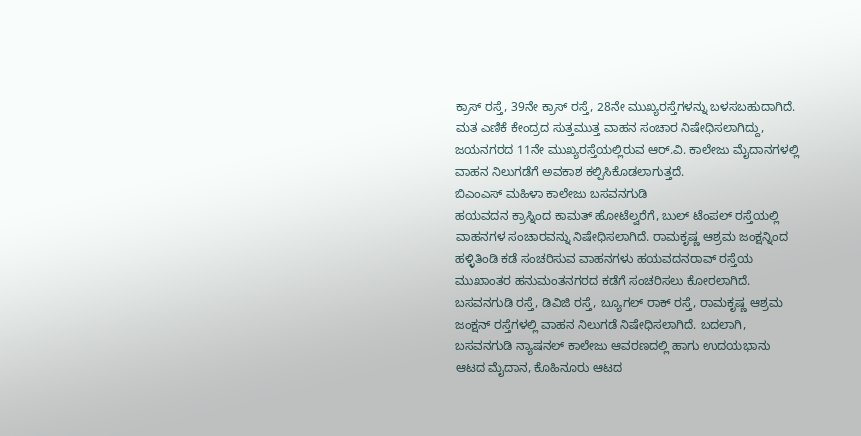ಕ್ರಾಸ್ ರಸ್ತೆ, 39ನೇ ಕ್ರಾಸ್ ರಸ್ತೆ, 28ನೇ ಮುಖ್ಯರಸ್ತೆಗಳನ್ನು ಬಳಸಬಹುದಾಗಿದೆ.
ಮತ ಎಣಿಕೆ ಕೇಂದ್ರದ ಸುತ್ತಮುತ್ತ ವಾಹನ ಸಂಚಾರ ನಿಷೇಧಿಸಲಾಗಿದ್ದು, ಜಯನಗರದ 11ನೇ ಮುಖ್ಯರಸ್ತೆಯಲ್ಲಿರುವ ಆರ್.ವಿ. ಕಾಲೇಜು ಮೈದಾನಗಳಲ್ಲಿ ವಾಹನ ನಿಲುಗಡೆಗೆ ಅವಕಾಶ ಕಲ್ಪಿಸಿಕೊಡಲಾಗುತ್ತದೆ.
ಬಿಎಂಎಸ್ ಮಹಿಳಾ ಕಾಲೇಜು ಬಸವನಗುಡಿ
ಹಯವದನ ಕ್ರಾಸ್ನಿಂದ ಕಾಮತ್ ಹೋಟೆಲ್ವರೆಗೆ, ಬುಲ್ ಟೆಂಪಲ್ ರಸ್ತೆಯಲ್ಲಿ ವಾಹನಗಳ ಸಂಚಾರವನ್ನು ನಿಷೇಧಿಸಲಾಗಿದೆ. ರಾಮಕೃಷ್ಣ ಆಶ್ರಮ ಜಂಕ್ಷನ್ನಿಂದ ಹಳ್ಳಿತಿಂಡಿ ಕಡೆ ಸಂಚರಿಸುವ ವಾಹನಗಳು ಹಯವದನರಾವ್ ರಸ್ತೆಯ ಮುಖಾಂತರ ಹನುಮಂತನಗರದ ಕಡೆಗೆ ಸಂಚರಿಸಲು ಕೋರಲಾಗಿದೆ.
ಬಸವನಗುಡಿ ರಸ್ತೆ, ಡಿವಿಜಿ ರಸ್ತೆ, ಬ್ಯೂಗಲ್ ರಾಕ್ ರಸ್ತೆ, ರಾಮಕೃಷ್ಣ ಆಶ್ರಮ ಜಂಕ್ಷನ್ ರಸ್ತೆಗಳಲ್ಲಿ ವಾಹನ ನಿಲುಗಡೆ ನಿಷೇಧಿಸಲಾಗಿದೆ. ಬದಲಾಗಿ, ಬಸವನಗುಡಿ ನ್ಯಾಷನಲ್ ಕಾಲೇಜು ಆವರಣದಲ್ಲಿ ಹಾಗು ಉದಯಭಾನು ಆಟದ ಮೈದಾನ, ಕೊಹಿನೂರು ಆಟದ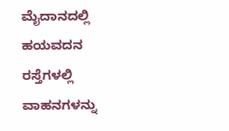ಮೈದಾನದಲ್ಲಿ ಹಯವದನ ರಸ್ತೆಗಳಲ್ಲಿ ವಾಹನಗಳನ್ನು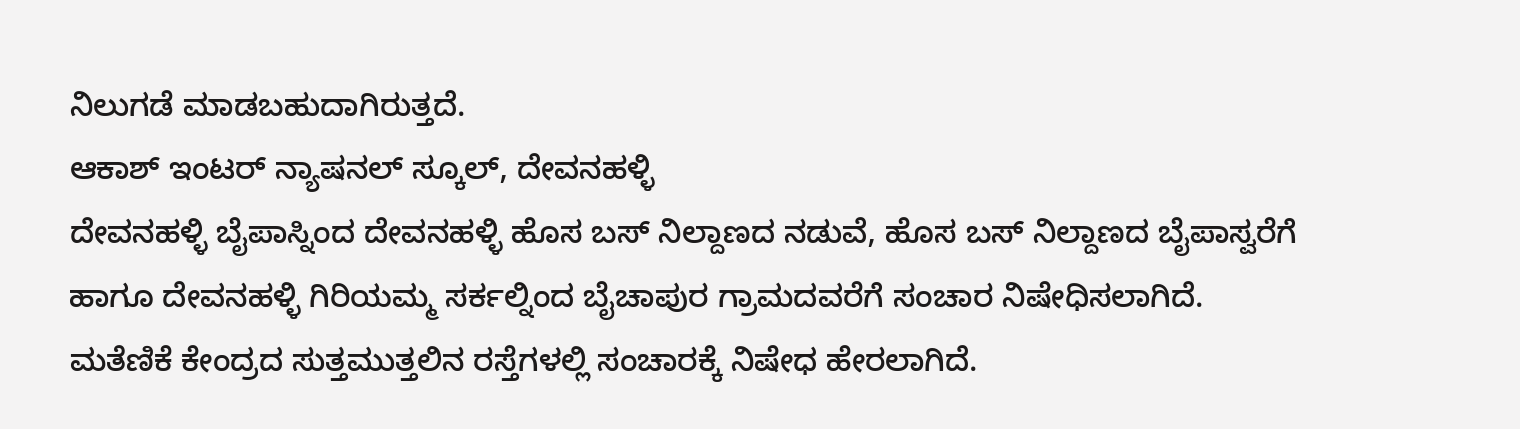ನಿಲುಗಡೆ ಮಾಡಬಹುದಾಗಿರುತ್ತದೆ.
ಆಕಾಶ್ ಇಂಟರ್ ನ್ಯಾಷನಲ್ ಸ್ಕೂಲ್, ದೇವನಹಳ್ಳಿ
ದೇವನಹಳ್ಳಿ ಬೈಪಾಸ್ನಿಂದ ದೇವನಹಳ್ಳಿ ಹೊಸ ಬಸ್ ನಿಲ್ದಾಣದ ನಡುವೆ, ಹೊಸ ಬಸ್ ನಿಲ್ದಾಣದ ಬೈಪಾಸ್ವರೆಗೆ ಹಾಗೂ ದೇವನಹಳ್ಳಿ ಗಿರಿಯಮ್ಮ ಸರ್ಕಲ್ನಿಂದ ಬೈಚಾಪುರ ಗ್ರಾಮದವರೆಗೆ ಸಂಚಾರ ನಿಷೇಧಿಸಲಾಗಿದೆ.
ಮತೆಣಿಕೆ ಕೇಂದ್ರದ ಸುತ್ತಮುತ್ತಲಿನ ರಸ್ತೆಗಳಲ್ಲಿ ಸಂಚಾರಕ್ಕೆ ನಿಷೇಧ ಹೇರಲಾಗಿದೆ.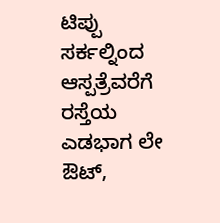ಟಿಪ್ಪು ಸರ್ಕಲ್ನಿಂದ ಆಸ್ಪತ್ರೆವರೆಗೆ ರಸ್ತೆಯ ಎಡಭಾಗ ಲೇ ಔಟ್,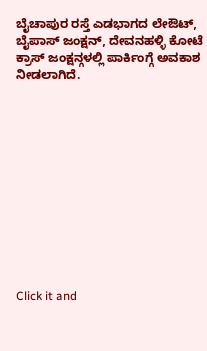ಬೈಚಾಪುರ ರಸ್ತೆ ಎಡಭಾಗದ ಲೇಔಟ್, ಬೈಪಾಸ್ ಜಂಕ್ಷನ್, ದೇವನಹಳ್ಳಿ ಕೋಟೆ ಕ್ರಾಸ್ ಜಂಕ್ಷನ್ಗಳಲ್ಲಿ ಪಾರ್ಕಿಂಗ್ಗೆ ಅವಕಾಶ ನೀಡಲಾಗಿದೆ.












Click it and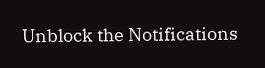Unblock the Notifications